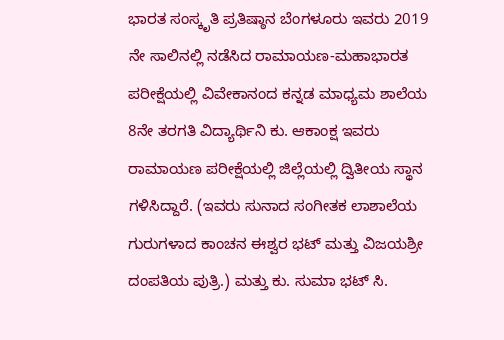ಭಾರತ ಸಂಸ್ಕೃತಿ ಪ್ರತಿಷ್ಠಾನ ಬೆಂಗಳೂರು ಇವರು 2019 ನೇ ಸಾಲಿನಲ್ಲಿ ನಡೆಸಿದ ರಾಮಾಯಣ-ಮಹಾಭಾರತ ಪರೀಕ್ಷೆಯಲ್ಲಿ ವಿವೇಕಾನಂದ ಕನ್ನಡ ಮಾಧ್ಯಮ ಶಾಲೆಯ 8ನೇ ತರಗತಿ ವಿದ್ಯಾರ್ಥಿನಿ ಕು. ಆಕಾಂಕ್ಷ ಇವರು ರಾಮಾಯಣ ಪರೀಕ್ಷೆಯಲ್ಲಿ ಜಿಲ್ಲೆಯಲ್ಲಿ ದ್ವಿತೀಯ ಸ್ಥಾನ ಗಳಿಸಿದ್ದಾರೆ. (ಇವರು ಸುನಾದ ಸಂಗೀತಕ ಲಾಶಾಲೆಯ ಗುರುಗಳಾದ ಕಾಂಚನ ಈಶ್ವರ ಭಟ್ ಮತ್ತು ವಿಜಯಶ್ರೀ ದಂಪತಿಯ ಪುತ್ರಿ.) ಮತ್ತು ಕು. ಸುಮಾ ಭಟ್ ಸಿ.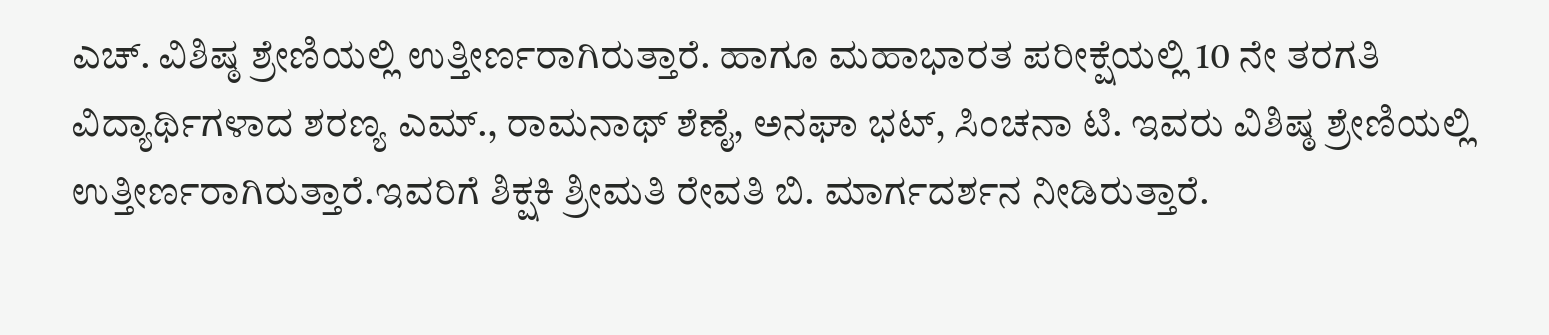ಎಚ್. ವಿಶಿಷ್ಠ ಶ್ರೇಣಿಯಲ್ಲಿ ಉತ್ತೀರ್ಣರಾಗಿರುತ್ತಾರೆ. ಹಾಗೂ ಮಹಾಭಾರತ ಪರೀಕ್ಷೆಯಲ್ಲಿ 10 ನೇ ತರಗತಿ ವಿದ್ಯಾರ್ಥಿಗಳಾದ ಶರಣ್ಯ ಎಮ್., ರಾಮನಾಥ್ ಶೆಣೈ, ಅನಘಾ ಭಟ್, ಸಿಂಚನಾ ಟಿ. ಇವರು ವಿಶಿಷ್ಠ ಶ್ರೇಣಿಯಲ್ಲಿ ಉತ್ತೀರ್ಣರಾಗಿರುತ್ತಾರೆ.ಇವರಿಗೆ ಶಿಕ್ಷಕಿ ಶ್ರೀಮತಿ ರೇವತಿ ಬಿ. ಮಾರ್ಗದರ್ಶನ ನೀಡಿರುತ್ತಾರೆ.